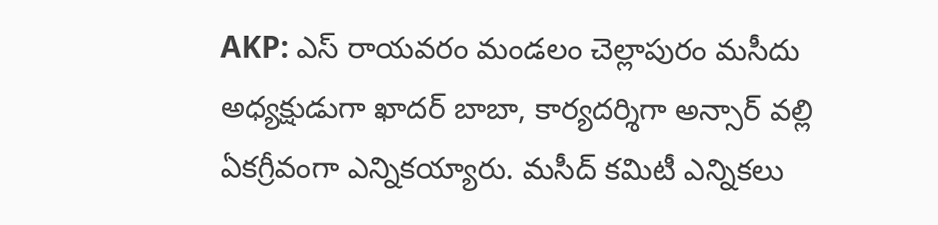AKP: ఎస్ రాయవరం మండలం చెల్లాపురం మసీదు అధ్యక్షుడుగా ఖాదర్ బాబా, కార్యదర్శిగా అన్సార్ వల్లి ఏకగ్రీవంగా ఎన్నికయ్యారు. మసీద్ కమిటీ ఎన్నికలు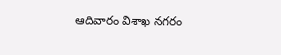ఆదివారం విశాఖ నగరం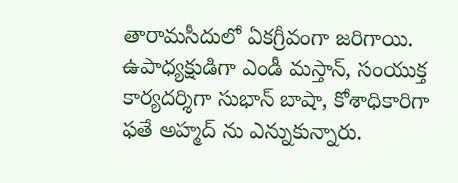తారామసీదులో ఏకగ్రీవంగా జరిగాయి. ఉపాధ్యక్షుడిగా ఎండీ మస్తాన్, సంయుక్త కార్యదర్శిగా సుభాన్ బాషా, కోశాధికారిగా ఫతే అహ్మద్ ను ఎన్నుకున్నారు.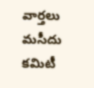వార్తలు
మసీదు కమిటీ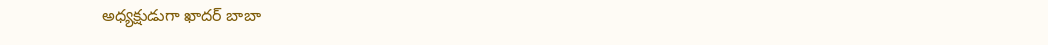అధ్యక్షుడుగా ఖాదర్ బాబా